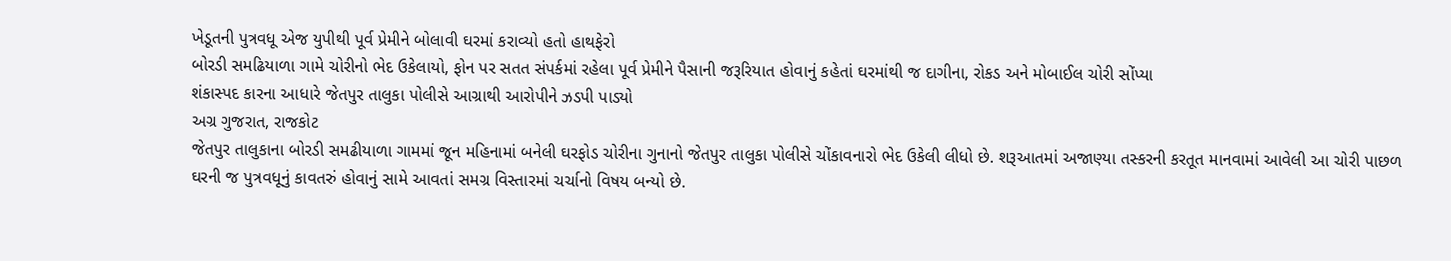ખેડૂતની પુત્રવધૂ એજ યુપીથી પૂર્વ પ્રેમીને બોલાવી ઘરમાં કરાવ્યો હતો હાથફેરો
બોરડી સમઢિયાળા ગામે ચોરીનો ભેદ ઉકેલાયો, ફોન પર સતત સંપર્કમાં રહેલા પૂર્વ પ્રેમીને પૈસાની જરૂરિયાત હોવાનું કહેતાં ઘરમાંથી જ દાગીના, રોકડ અને મોબાઈલ ચોરી સોંપ્યા
શંકાસ્પદ કારના આધારે જેતપુર તાલુકા પોલીસે આગ્રાથી આરોપીને ઝડપી પાડ્યો
અગ્ર ગુજરાત, રાજકોટ
જેતપુર તાલુકાના બોરડી સમઢીયાળા ગામમાં જૂન મહિનામાં બનેલી ઘરફોડ ચોરીના ગુનાનો જેતપુર તાલુકા પોલીસે ચોંકાવનારો ભેદ ઉકેલી લીધો છે. શરૂઆતમાં અજાણ્યા તસ્કરની કરતૂત માનવામાં આવેલી આ ચોરી પાછળ ઘરની જ પુત્રવધૂનું કાવતરું હોવાનું સામે આવતાં સમગ્ર વિસ્તારમાં ચર્ચાનો વિષય બન્યો છે.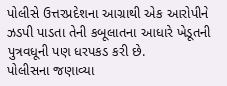પોલીસે ઉત્તરપ્રદેશના આગ્રાથી એક આરોપીને ઝડપી પાડતા તેની કબૂલાતના આધારે ખેડૂતની પુત્રવધૂની પણ ધરપકડ કરી છે.
પોલીસના જણાવ્યા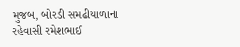મુજબ, બોરડી સમઢીયાળાના રહેવાસી રમેશભાઈ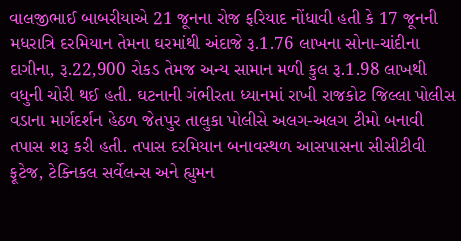વાલજીભાઈ બાબરીયાએ 21 જૂનના રોજ ફરિયાદ નોંધાવી હતી કે 17 જૂનની મધરાત્રિ દરમિયાન તેમના ઘરમાંથી અંદાજે રૂ.1.76 લાખના સોના-ચાંદીના દાગીના, રૂ.22,900 રોકડ તેમજ અન્ય સામાન મળી કુલ રૂ.1.98 લાખથી વધુની ચોરી થઈ હતી. ઘટનાની ગંભીરતા ધ્યાનમાં રાખી રાજકોટ જિલ્લા પોલીસ વડાના માર્ગદર્શન હેઠળ જેતપુર તાલુકા પોલીસે અલગ-અલગ ટીમો બનાવી તપાસ શરૂ કરી હતી. તપાસ દરમિયાન બનાવસ્થળ આસપાસના સીસીટીવી ફૂટેજ, ટેક્નિકલ સર્વેલન્સ અને હ્યુમન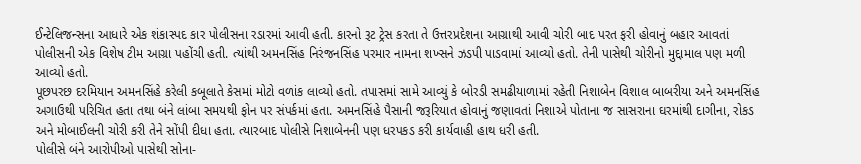ઈન્ટેલિજન્સના આધારે એક શંકાસ્પદ કાર પોલીસના રડારમાં આવી હતી. કારનો રૂટ ટ્રેસ કરતા તે ઉત્તરપ્રદેશના આગ્રાથી આવી ચોરી બાદ પરત ફરી હોવાનું બહાર આવતાં પોલીસની એક વિશેષ ટીમ આગ્રા પહોંચી હતી. ત્યાંથી અમનસિંહ નિરંજનસિંહ પરમાર નામના શખ્સને ઝડપી પાડવામાં આવ્યો હતો. તેની પાસેથી ચોરીનો મુદ્દામાલ પણ મળી આવ્યો હતો.
પૂછપરછ દરમિયાન અમનસિંહે કરેલી કબૂલાતે કેસમાં મોટો વળાંક લાવ્યો હતો. તપાસમાં સામે આવ્યું કે બોરડી સમઢીયાળામાં રહેતી નિશાબેન વિશાલ બાબરીયા અને અમનસિંહ અગાઉથી પરિચિત હતા તથા બંને લાંબા સમયથી ફોન પર સંપર્કમાં હતા. અમનસિંહે પૈસાની જરૂરિયાત હોવાનું જણાવતાં નિશાએ પોતાના જ સાસરાના ઘરમાંથી દાગીના, રોકડ અને મોબાઈલની ચોરી કરી તેને સોંપી દીધા હતા. ત્યારબાદ પોલીસે નિશાબેનની પણ ધરપકડ કરી કાર્યવાહી હાથ ધરી હતી.
પોલીસે બંને આરોપીઓ પાસેથી સોના-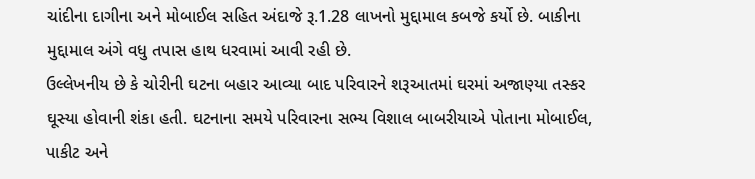ચાંદીના દાગીના અને મોબાઈલ સહિત અંદાજે રૂ.1.28 લાખનો મુદ્દામાલ કબજે કર્યો છે. બાકીના મુદ્દામાલ અંગે વધુ તપાસ હાથ ધરવામાં આવી રહી છે.
ઉલ્લેખનીય છે કે ચોરીની ઘટના બહાર આવ્યા બાદ પરિવારને શરૂઆતમાં ઘરમાં અજાણ્યા તસ્કર ઘૂસ્યા હોવાની શંકા હતી. ઘટનાના સમયે પરિવારના સભ્ય વિશાલ બાબરીયાએ પોતાના મોબાઈલ, પાકીટ અને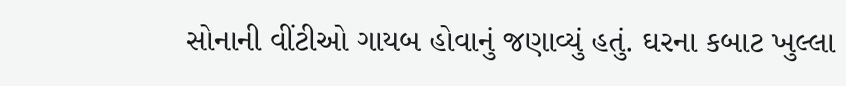સોનાની વીંટીઓ ગાયબ હોવાનું જણાવ્યું હતું. ઘરના કબાટ ખુલ્લા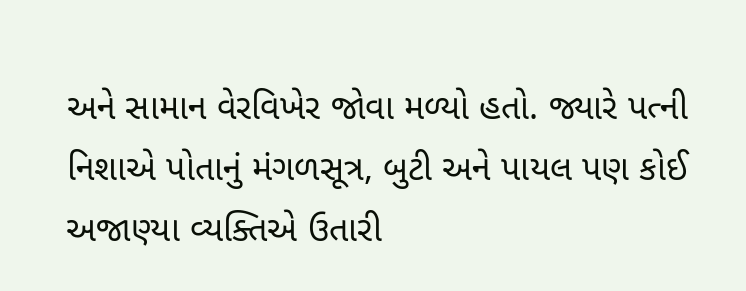અને સામાન વેરવિખેર જોવા મળ્યો હતો. જ્યારે પત્ની નિશાએ પોતાનું મંગળસૂત્ર, બુટી અને પાયલ પણ કોઈ અજાણ્યા વ્યક્તિએ ઉતારી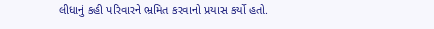લીધાનું કહી પરિવારને ભ્રમિત કરવાનો પ્રયાસ કર્યો હતો.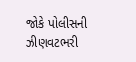જોકે પોલીસની ઝીણવટભરી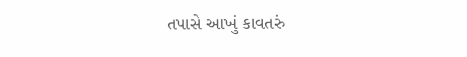તપાસે આખું કાવતરું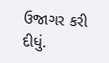ઉજાગર કરી દીધું.